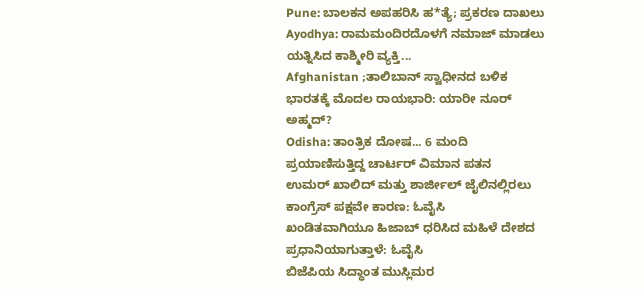Pune: ಬಾಲಕನ ಅಪಹರಿಸಿ ಹ*ತ್ಯೆ; ಪ್ರಕರಣ ದಾಖಲು
Ayodhya: ರಾಮಮಂದಿರದೊಳಗೆ ನಮಾಜ್ ಮಾಡಲು ಯತ್ನಿಸಿದ ಕಾಶ್ಮೀರಿ ವ್ಯಕ್ತಿ...
Afghanistan ;ತಾಲಿಬಾನ್ ಸ್ವಾಧೀನದ ಬಳಿಕ ಭಾರತಕ್ಕೆ ಮೊದಲ ರಾಯಭಾರಿ: ಯಾರೀ ನೂರ್ ಅಹ್ಮದ್?
Odisha: ತಾಂತ್ರಿಕ ದೋಷ... 6 ಮಂದಿ ಪ್ರಯಾಣಿಸುತ್ತಿದ್ದ ಚಾರ್ಟರ್ ವಿಮಾನ ಪತನ
ಉಮರ್ ಖಾಲಿದ್ ಮತ್ತು ಶಾರ್ಜೀಲ್ ಜೈಲಿನಲ್ಲಿರಲು ಕಾಂಗ್ರೆಸ್ ಪಕ್ಷವೇ ಕಾರಣ: ಓವೈಸಿ
ಖಂಡಿತವಾಗಿಯೂ ಹಿಜಾಬ್ ಧರಿಸಿದ ಮಹಿಳೆ ದೇಶದ ಪ್ರಧಾನಿಯಾಗುತ್ತಾಳೆ: ಓವೈಸಿ
ಬಿಜೆಪಿಯ ಸಿದ್ಧಾಂತ ಮುಸ್ಲಿಮರ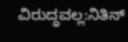ವಿರುದ್ಧವಲ್ಲ:ನಿತಿನ್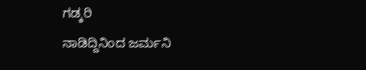ಗಡ್ಕರಿ
ನಾಡಿದ್ದಿನಿಂದ ಜರ್ಮನಿ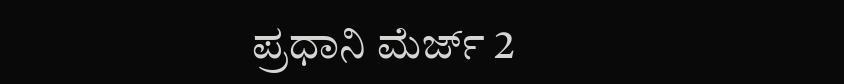ಪ್ರಧಾನಿ ಮೆರ್ಜ್ 2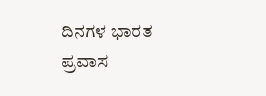ದಿನಗಳ ಭಾರತ ಪ್ರವಾಸ